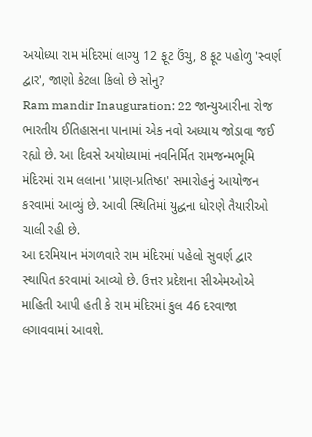અયોધ્યા રામ મંદિરમાં લાગ્યુ 12 ફૂટ ઉંચુ, 8 ફૂટ પહોળુ 'સ્વર્ણ દ્વાર', જાણો કેટલા કિલો છે સોનુ?
Ram mandir Inauguration: 22 જાન્યુઆરીના રોજ ભારતીય ઈતિહાસના પાનામાં એક નવો અધ્યાય જોડાવા જઈ રહ્યો છે. આ દિવસે અયોધ્યામાં નવનિર્મિત રામજન્મભૂમિ મંદિરમાં રામ લલાના 'પ્રાણ-પ્રતિષ્ઠા' સમારોહનું આયોજન કરવામાં આવ્યું છે. આવી સ્થિતિમાં યુદ્ધના ધોરણે તૈયારીઓ ચાલી રહી છે.
આ દરમિયાન મંગળવારે રામ મંદિરમાં પહેલો સુવર્ણ દ્વાર સ્થાપિત કરવામાં આવ્યો છે. ઉત્તર પ્રદેશના સીએમઓએ માહિતી આપી હતી કે રામ મંદિરમાં કુલ 46 દરવાજા લગાવવામાં આવશે.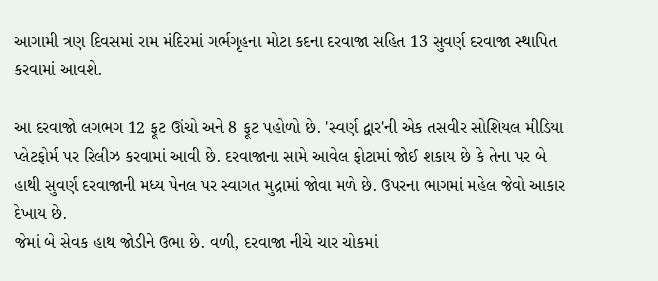આગામી ત્રણ દિવસમાં રામ મંદિરમાં ગર્ભગૃહના મોટા કદના દરવાજા સહિત 13 સુવર્ણ દરવાજા સ્થાપિત કરવામાં આવશે.

આ દરવાજો લગભગ 12 ફૂટ ઊંચો અને 8 ફૂટ પહોળો છે. 'સ્વર્ણ દ્વાર'ની એક તસવીર સોશિયલ મીડિયા પ્લેટફોર્મ પર રિલીઝ કરવામાં આવી છે. દરવાજાના સામે આવેલ ફોટામાં જોઈ શકાય છે કે તેના પર બે હાથી સુવર્ણ દરવાજાની મધ્ય પેનલ પર સ્વાગત મુદ્રામાં જોવા મળે છે. ઉપરના ભાગમાં મહેલ જેવો આકાર દેખાય છે.
જેમાં બે સેવક હાથ જોડીને ઉભા છે. વળી, દરવાજા નીચે ચાર ચોકમાં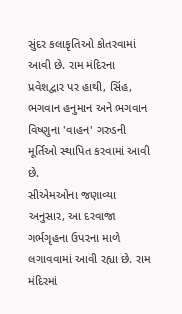સુંદર કલાકૃતિઓ કોતરવામાં આવી છે. રામ મંદિરના પ્રવેશદ્વાર પર હાથી, સિંહ, ભગવાન હનુમાન અને ભગવાન વિષ્ણુના 'વાહન' ગરુડની મૂર્તિઓ સ્થાપિત કરવામાં આવી છે.
સીએમઓના જણાવ્યા અનુસાર, આ દરવાજા ગર્ભગૃહના ઉપરના માળે લગાવવામાં આવી રહ્યા છે. રામ મંદિરમાં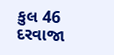કુલ 46 દરવાજા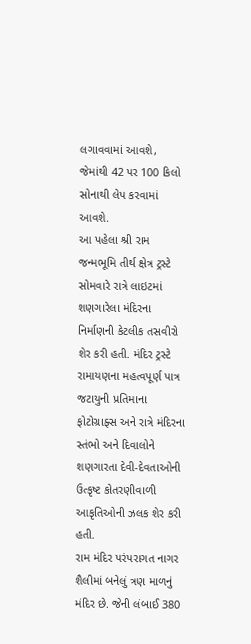લગાવવામાં આવશે, જેમાંથી 42 પર 100 કિલો સોનાથી લેપ કરવામાં આવશે.
આ પહેલા શ્રી રામ જન્મભૂમિ તીર્થ ક્ષેત્ર ટ્રસ્ટે સોમવારે રાત્રે લાઇટમાં શણગારેલા મંદિરના નિર્માણની કેટલીક તસવીરો શેર કરી હતી. મંદિર ટ્રસ્ટે રામાયણના મહત્વપૂર્ણ પાત્ર જટાયુની પ્રતિમાના ફોટોગ્રાફ્સ અને રાત્રે મંદિરના સ્તંભો અને દિવાલોને શણગારતા દેવી-દેવતાઓની ઉત્કૃષ્ટ કોતરણીવાળી આકૃતિઓની ઝલક શેર કરી હતી.
રામ મંદિર પરંપરાગત નાગર શૈલીમાં બનેલું ત્રણ માળનું મંદિર છે. જેની લંબાઈ 380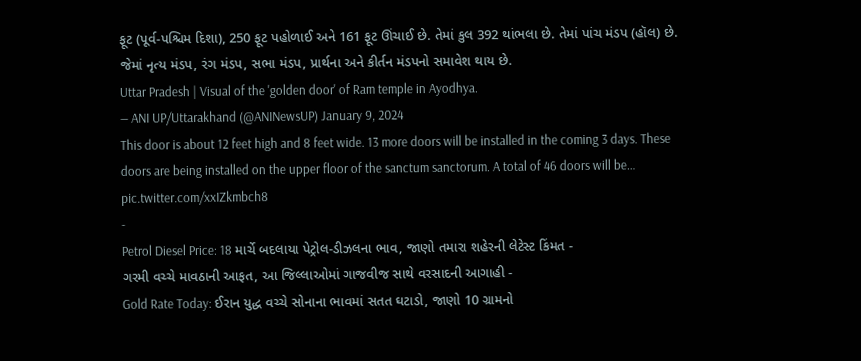ફૂટ (પૂર્વ-પશ્ચિમ દિશા), 250 ફૂટ પહોળાઈ અને 161 ફૂટ ઊંચાઈ છે. તેમાં કુલ 392 થાંભલા છે. તેમાં પાંચ મંડપ (હૉલ) છે. જેમાં નૃત્ય મંડપ, રંગ મંડપ, સભા મંડપ, પ્રાર્થના અને કીર્તન મંડપનો સમાવેશ થાય છે.
Uttar Pradesh | Visual of the 'golden door' of Ram temple in Ayodhya.
— ANI UP/Uttarakhand (@ANINewsUP) January 9, 2024
This door is about 12 feet high and 8 feet wide. 13 more doors will be installed in the coming 3 days. These doors are being installed on the upper floor of the sanctum sanctorum. A total of 46 doors will be… pic.twitter.com/xxIZkmbch8
-
Petrol Diesel Price: 18 માર્ચે બદલાયા પેટ્રોલ-ડીઝલના ભાવ, જાણો તમારા શહેરની લેટેસ્ટ કિંમત -
ગરમી વચ્ચે માવઠાની આફત, આ જિલ્લાઓમાં ગાજવીજ સાથે વરસાદની આગાહી -
Gold Rate Today: ઈરાન યુદ્ધ વચ્ચે સોનાના ભાવમાં સતત ઘટાડો, જાણો 10 ગ્રામનો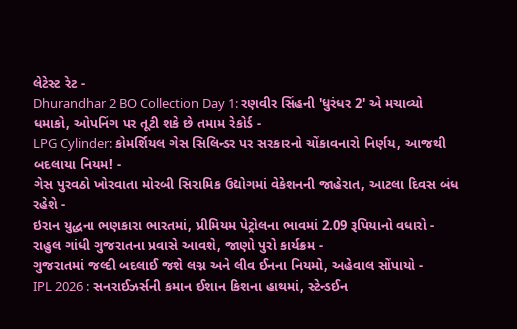લેટેસ્ટ રેટ -
Dhurandhar 2 BO Collection Day 1: રણવીર સિંહની 'ધુરંધર 2' એ મચાવ્યો ધમાકો, ઓપનિંગ પર તૂટી શકે છે તમામ રેકોર્ડ -
LPG Cylinder: કોમર્શિયલ ગેસ સિલિન્ડર પર સરકારનો ચોંકાવનારો નિર્ણય, આજથી બદલાયા નિયમ! -
ગેસ પુરવઠો ખોરવાતા મોરબી સિરામિક ઉદ્યોગમાં વેકેશનની જાહેરાત, આટલા દિવસ બંધ રહેશે -
ઇરાન યુદ્ધના ભણકારા ભારતમાં, પ્રીમિયમ પેટ્રોલના ભાવમાં 2.09 રૂપિયાનો વધારો -
રાહુલ ગાંધી ગુજરાતના પ્રવાસે આવશે, જાણો પુરો કાર્યક્રમ -
ગુજરાતમાં જલ્દી બદલાઈ જશે લગ્ન અને લીવ ઈનના નિયમો, અહેવાલ સોંપાયો -
IPL 2026 : સનરાઈઝર્સની કમાન ઈશાન કિશના હાથમાં, સ્ટેન્ડઈન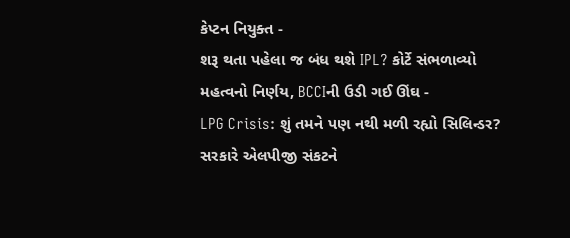કેપ્ટન નિયુક્ત -
શરૂ થતા પહેલા જ બંધ થશે IPL? કોર્ટે સંભળાવ્યો મહત્વનો નિર્ણય, BCCIની ઉડી ગઈ ઊંઘ -
LPG Crisis: શું તમને પણ નથી મળી રહ્યો સિલિન્ડર? સરકારે એલપીજી સંકટને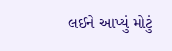લઈને આપ્યું મોટું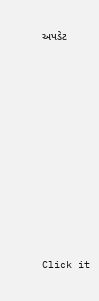અપડેટ











Click it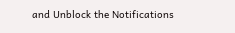and Unblock the Notifications